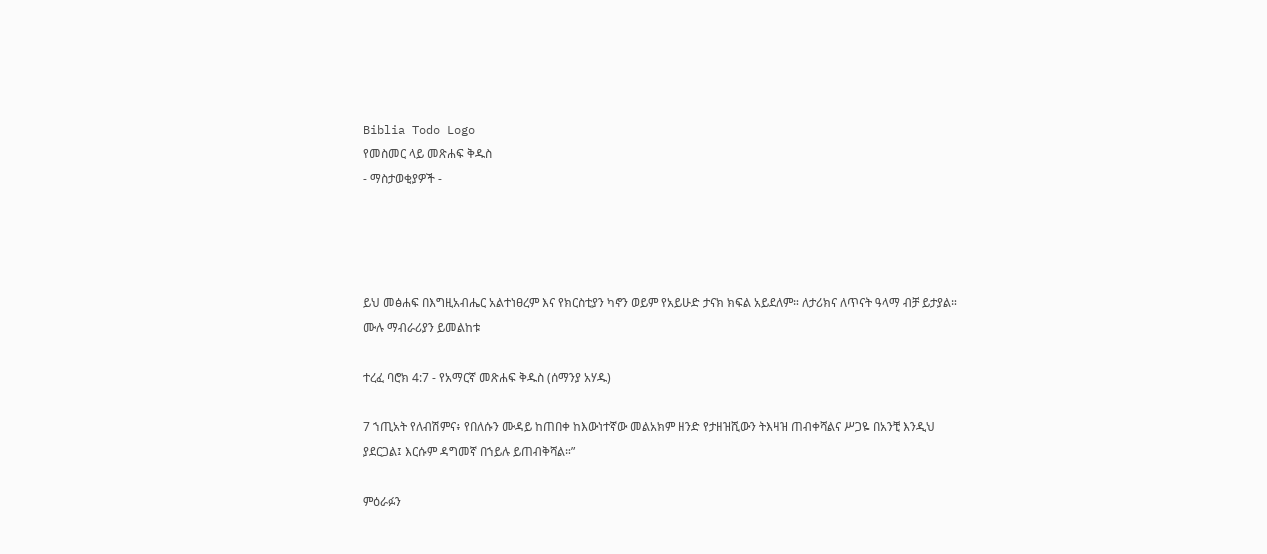Biblia Todo Logo
የመስመር ላይ መጽሐፍ ቅዱስ
- ማስታወቂያዎች -




ይህ መፅሐፍ በእግዚአብሔር አልተነፀረም እና የክርስቲያን ካኖን ወይም የአይሁድ ታናክ ክፍል አይደለም። ለታሪክና ለጥናት ዓላማ ብቻ ይታያል። ሙሉ ማብራሪያን ይመልከቱ

ተረፈ ባሮክ 4:7 - የአማርኛ መጽሐፍ ቅዱስ (ሰማንያ አሃዱ)

7 ኀጢአት የለብሽምና፥ የበለሱን ሙዳይ ከጠበቀ ከእውነተኛው መልአክም ዘንድ የታዘዝሺውን ትእዛዝ ጠብቀሻልና ሥጋዬ በአንቺ እንዲህ ያደርጋል፤ እርሱም ዳግመኛ በኀይሉ ይጠብቅሻል።”

ምዕራፉን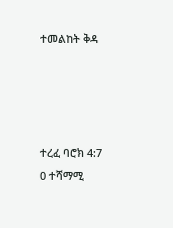ተመልከት ቅዳ




ተረፈ ባሮክ 4:7
0 ተሻማሚ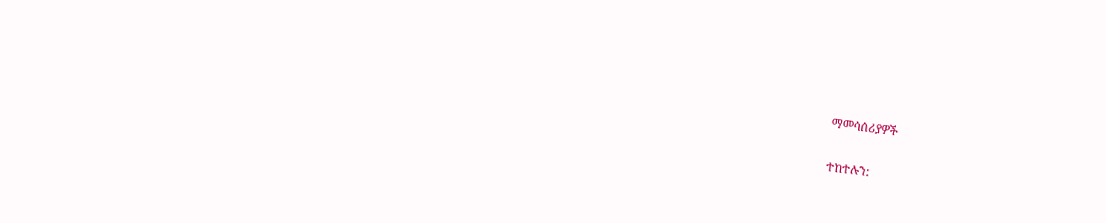ማመሳሰሪያዎች

ተከተሉን: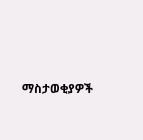ማስታወቂያዎች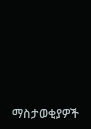ማስታወቂያዎች